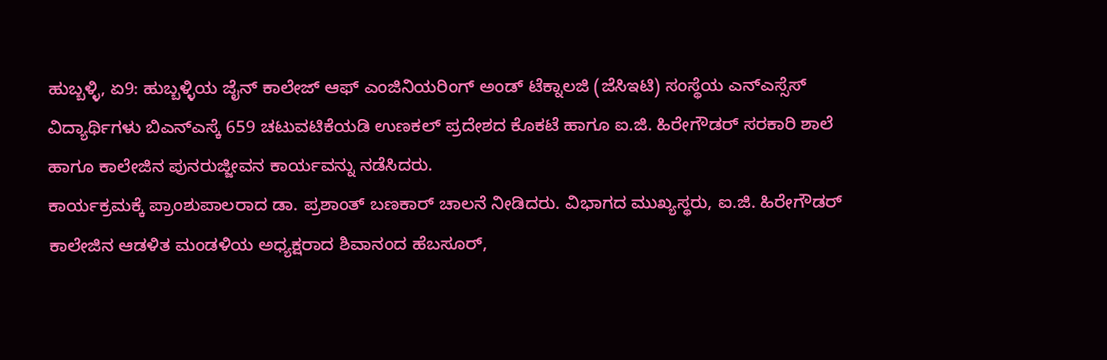ಹುಬ್ಬಳ್ಳಿ, ಏ9: ಹುಬ್ಬಳ್ಳಿಯ ಜೈನ್ ಕಾಲೇಜ್ ಆಫ್ ಎಂಜಿನಿಯರಿಂಗ್ ಅಂಡ್ ಟೆಕ್ನಾಲಜಿ (ಜೆಸಿಇಟಿ) ಸಂಸ್ಥೆಯ ಎನ್ಎಸ್ಸೆಸ್ ವಿದ್ಯಾರ್ಥಿಗಳು ಬಿಎನ್ಎಸ್ಕೆ 659 ಚಟುವಟಿಕೆಯಡಿ ಉಣಕಲ್ ಪ್ರದೇಶದ ಕೊಕಟೆ ಹಾಗೂ ಐ.ಜಿ. ಹಿರೇಗೌಡರ್ ಸರಕಾರಿ ಶಾಲೆ ಹಾಗೂ ಕಾಲೇಜಿನ ಪುನರುಜ್ಜೀವನ ಕಾರ್ಯವನ್ನು ನಡೆಸಿದರು.
ಕಾರ್ಯಕ್ರಮಕ್ಕೆ ಪ್ರಾಂಶುಪಾಲರಾದ ಡಾ. ಪ್ರಶಾಂತ್ ಬಣಕಾರ್ ಚಾಲನೆ ನೀಡಿದರು. ವಿಭಾಗದ ಮುಖ್ಯಸ್ಥರು, ಐ.ಜಿ. ಹಿರೇಗೌಡರ್ ಕಾಲೇಜಿನ ಆಡಳಿತ ಮಂಡಳಿಯ ಅಧ್ಯಕ್ಷರಾದ ಶಿವಾನಂದ ಹೆಬಸೂರ್,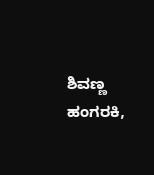ಶಿವಣ್ಣ ಹಂಗರಕಿ,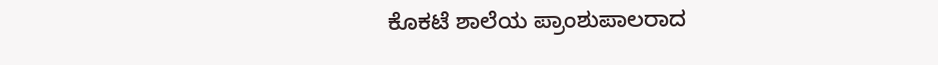ಕೊಕಟೆ ಶಾಲೆಯ ಪ್ರಾಂಶುಪಾಲರಾದ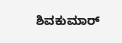ಶಿವಕುಮಾರ್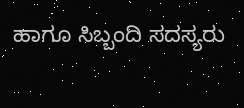ಹಾಗೂ ಸಿಬ್ಬಂದಿ ಸದಸ್ಯರು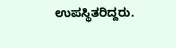ಉಪಸ್ಥಿತರಿದ್ದರು.